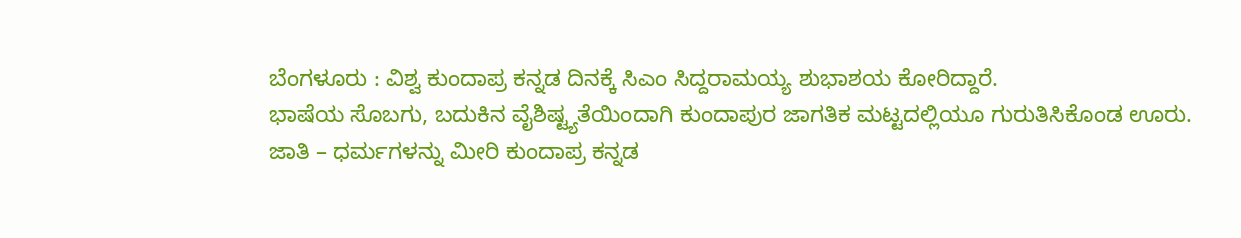ಬೆಂಗಳೂರು : ವಿಶ್ವ ಕುಂದಾಪ್ರ ಕನ್ನಡ ದಿನಕ್ಕೆ ಸಿಎಂ ಸಿದ್ದರಾಮಯ್ಯ ಶುಭಾಶಯ ಕೋರಿದ್ದಾರೆ.
ಭಾಷೆಯ ಸೊಬಗು, ಬದುಕಿನ ವೈಶಿಷ್ಟ್ಯತೆಯಿಂದಾಗಿ ಕುಂದಾಪುರ ಜಾಗತಿಕ ಮಟ್ಟದಲ್ಲಿಯೂ ಗುರುತಿಸಿಕೊಂಡ ಊರು. ಜಾತಿ – ಧರ್ಮಗಳನ್ನು ಮೀರಿ ಕುಂದಾಪ್ರ ಕನ್ನಡ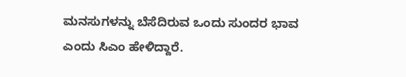ಮನಸುಗಳನ್ನು ಬೆಸೆದಿರುವ ಒಂದು ಸುಂದರ ಭಾವ ಎಂದು ಸಿಎಂ ಹೇಳಿದ್ದಾರೆ.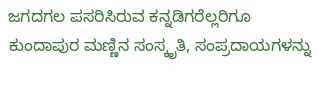ಜಗದಗಲ ಪಸರಿಸಿರುವ ಕನ್ನಡಿಗರೆಲ್ಲರಿಗೂ ಕುಂದಾಪುರ ಮಣ್ಣಿನ ಸಂಸ್ಕೃತಿ, ಸಂಪ್ರದಾಯಗಳನ್ನು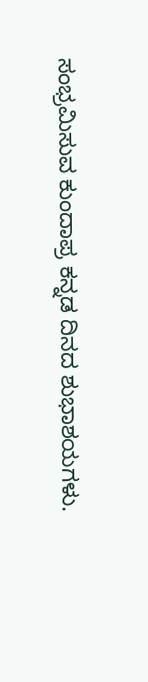ಸಂಭ್ರಮಿಸುವ ಕುಂದಾಪ್ರ ಕನ್ನಡ ದಿನದ ಶುಭಾಶಯಗಳು.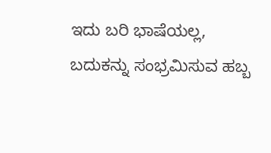ಇದು ಬರಿ ಭಾಷೆಯಲ್ಲ, ಬದುಕನ್ನು ಸಂಭ್ರಮಿಸುವ ಹಬ್ಬ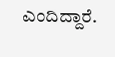ಎಂದಿದ್ದಾರೆ.